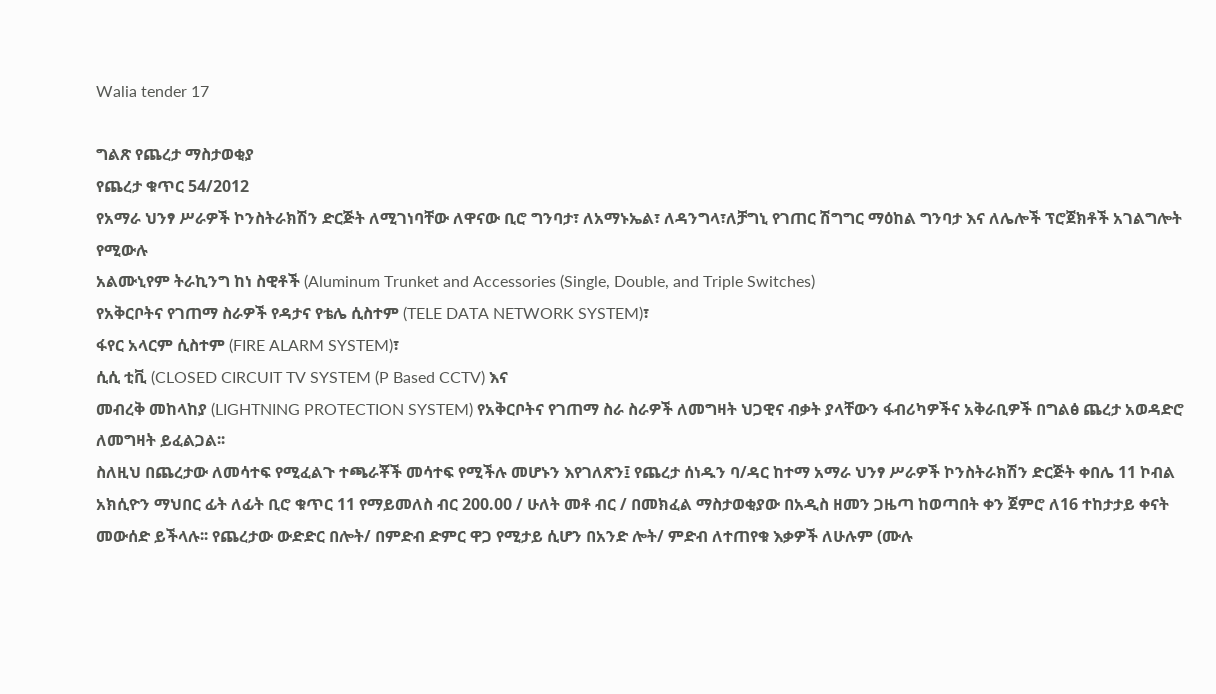Walia tender 17

ግልጽ የጨረታ ማስታወቂያ
የጨረታ ቁጥር 54/2012
የአማራ ህንፃ ሥራዎች ኮንስትራክሽን ድርጅት ለሚገነባቸው ለዋናው ቢሮ ግንባታ፣ ለአማኑኤል፣ ለዳንግላ፣ለቻግኒ የገጠር ሽግግር ማዕከል ግንባታ እና ለሌሎች ፕሮጀክቶች አገልግሎት የሚውሉ
አልሙኒየም ትራኪንግ ከነ ስዊቶች (Aluminum Trunket and Accessories (Single, Double, and Triple Switches)
የአቅርቦትና የገጠማ ስራዎች የዳታና የቴሌ ሲስተም (TELE DATA NETWORK SYSTEM)፣
ፋየር አላርም ሲስተም (FIRE ALARM SYSTEM)፣
ሲሲ ቲቪ (CLOSED CIRCUIT TV SYSTEM (P Based CCTV) እና
መብረቅ መከላከያ (LIGHTNING PROTECTION SYSTEM) የአቅርቦትና የገጠማ ስራ ስራዎች ለመግዛት ህጋዊና ብቃት ያላቸውን ፋብሪካዎችና አቅራቢዎች በግልፅ ጨረታ አወዳድሮ ለመግዛት ይፈልጋል፡፡
ስለዚህ በጨረታው ለመሳተፍ የሚፈልጉ ተጫራቾች መሳተፍ የሚችሉ መሆኑን እየገለጽን፤ የጨረታ ሰነዱን ባ/ዳር ከተማ አማራ ህንፃ ሥራዎች ኮንስትራክሽን ድርጅት ቀበሌ 11 ኮብል አክሲዮን ማህበር ፊት ለፊት ቢሮ ቁጥር 11 የማይመለስ ብር 200.00 / ሁለት መቶ ብር / በመክፈል ማስታወቂያው በአዲስ ዘመን ጋዜጣ ከወጣበት ቀን ጀምሮ ለ16 ተከታታይ ቀናት መውሰድ ይችላሉ፡፡ የጨረታው ውድድር በሎት/ በምድብ ድምር ዋጋ የሚታይ ሲሆን በአንድ ሎት/ ምድብ ለተጠየቁ እቃዎች ለሁሉም (ሙሉ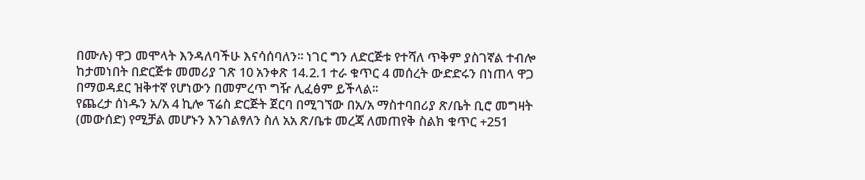በሙሉ) ዋጋ መሞላት እንዳለባችሁ እናሳሰባለን፡፡ ነገር ግን ለድርጅቱ የተሻለ ጥቅም ያስገኛል ተብሎ ከታመነበት በድርጅቱ መመሪያ ገጽ 10 አንቀጽ 14.2.1 ተራ ቁጥር 4 መሰረት ውድድሩን በነጠላ ዋጋ በማወዳደር ዝቅተኛ የሆነውን በመምረጥ ግዥ ሊፈፅም ይችላል፡፡
የጨረታ ሰነዱን አ/አ 4 ኪሎ ፕሬስ ድርጅት ጀርባ በሚገኘው በአ/አ ማስተባበሪያ ጽ/ቤት ቢሮ መግዛት (መውሰድ) የሚቻል መሆኑን እንገልፃለን ስለ አአ ጽ/ቤቱ መረጃ ለመጠየቅ ስልክ ቁጥር +251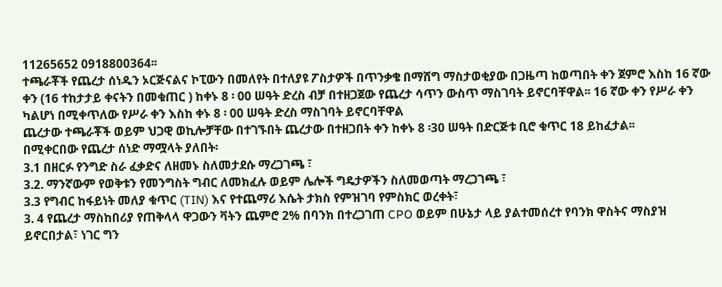11265652 0918800364፡፡
ተጫራቾች የጨረታ ሰነዱን ኦርጅናልና ኮፒውን በመለየት በተለያዩ ፖስታዎች በጥንቃቄ በማሸግ ማስታወቂያው በጋዜጣ ከወጣበት ቀን ጀምሮ እስከ 16 ኛው ቀን (16 ተከታታይ ቀናትን በመቁጠር ) ከቀኑ 8 ፡ 00 ሠዓት ድረስ ብቻ በተዘጋጀው የጨረታ ሳጥን ውስጥ ማስገባት ይኖርባቸዋል፡፡ 16 ኛው ቀን የሥራ ቀን ካልሆነ በሚቀጥለው የሥራ ቀን እስከ ቀኑ 8 ፡ 00 ሠዓት ድረስ ማስገባት ይኖርባቸዋል
ጨረታው ተጫራቾች ወይም ህጋዊ ወኪሎቻቸው በተገኙበት ጨረታው በተዘጋበት ቀን ከቀኑ 8 ፡30 ሠዓት በድርጅቱ ቢሮ ቁጥር 18 ይከፈታል፡፡
በሚቀርበው የጨረታ ሰነድ ማሟላት ያለበት፡
3.1 በዘርፉ የንግድ ስራ ፈቃድና ለዘመኑ ስለመታደሱ ማረጋገጫ ፣
3.2. ማንኛውም የወቅቱን የመንግስት ግብር ለመክፈሉ ወይም ሌሎች ግዴታዎችን ስለመወጣት ማረጋገጫ ፣
3.3 የግብር ከፋይነት መለያ ቁጥር (TIN) እና የተጨማሪ እሴት ታክስ የምዝገባ የምስክር ወረቀት፣
3. 4 የጨረታ ማስከበሪያ የጠቅላላ ዋጋውን ቫትን ጨምሮ 2% በባንክ በተረጋገጠ CPO ወይም በሁኔታ ላይ ያልተመሰረተ የባንክ ዋስትና ማስያዝ ይኖርበታል፣ ነገር ግን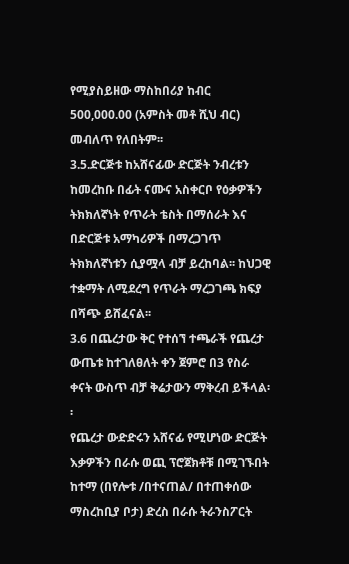የሚያስይዘው ማስከበሪያ ከብር 500,000.00 (አምስት መቶ ሺህ ብር) መብለጥ የለበትም፡፡
3.5.ድርጅቱ ከአሸናፊው ድርጅት ንብረቱን ከመረከቡ በፊት ናሙና አስቀርቦ የዕቃዎችን ትክክለኛነት የጥራት ቴስት በማሰራት እና በድርጅቱ አማካሪዎች በማረጋገጥ ትክክለኛነቱን ሲያሟላ ብቻ ይረከባል፡፡ ከህጋዊ ተቋማት ለሚደረግ የጥራት ማረጋገጫ ክፍያ በሻጭ ይሸፈናል፡፡
3.6 በጨረታው ቅር የተሰኘ ተጫራች የጨረታ ውጤቱ ከተገለፀለት ቀን ጀምሮ በ3 የስራ ቀናት ውስጥ ብቻ ቅሬታውን ማቅረብ ይችላል፡፡
የጨረታ ውድድሩን አሸናፊ የሚሆነው ድርጅት እቃዎችን በራሱ ወጪ ፕሮጀክቶቹ በሚገኙበት ከተማ (በየሎቱ /በተናጠል/ በተጠቀሰው ማስረከቢያ ቦታ) ድረስ በራሱ ትራንስፖርት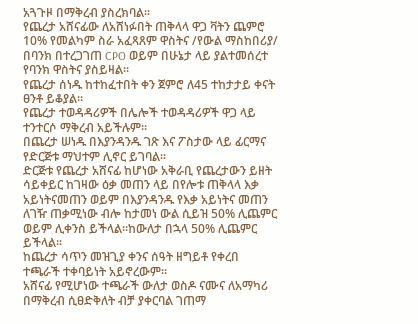አጓጉዞ በማቅረብ ያስረክባል፡፡
የጨረታ አሸናፊው ለአሸነፉበት ጠቅላላ ዋጋ ቫትን ጨምሮ 10% የመልካም ስራ አፈጻጸም ዋስትና /የውል ማስከበሪያ/ በባንክ በተረጋገጠ CPO ወይም በሁኔታ ላይ ያልተመሰረተ የባንክ ዋስትና ያስይዛል፡፡
የጨረታ ሰነዱ ከተከፈተበት ቀን ጀምሮ ለ45 ተከታታይ ቀናት ፀንቶ ይቆያል፡፡
የጨረታ ተወዳዳሪዎች በሌሎች ተወዳዳሪዎች ዋጋ ላይ ተንተርሶ ማቅረብ አይችሉም፡፡
በጨረታ ሠነዱ በእያንዳንዱ ገጽ እና ፖስታው ላይ ፊርማና የድርጅቱ ማህተም ሊኖር ይገባል፡፡
ድርጅቱ የጨረታ አሸናፊ ከሆነው አቅራቢ የጨረታውን ይዘት ሳይቀይር ከገዛው ዕቃ መጠን ላይ በየሎቱ ጠቅላላ እቃ አይነትናመጠን ወይም በእያንዳንዱ የእቃ አይነትና መጠን ለገዥ ጠቃሚነው ብሎ ከታመነ ውል ሲይዝ 50% ሊጨምር ወይም ሊቀንስ ይችላል፡፡ከውለታ በኋላ 50% ሊጨምር ይችላል፡፡
ከጨረታ ሳጥን መዝጊያ ቀንና ሰዓት ዘግይቶ የቀረበ ተጫራች ተቀባይነት አይኖረውም፡፡
አሸናፊ የሚሆነው ተጫራች ውለታ ወስዶ ናሙና ለአማካሪ በማቅረብ ሲፀድቅለት ብቻ ያቀርባል ገጠማ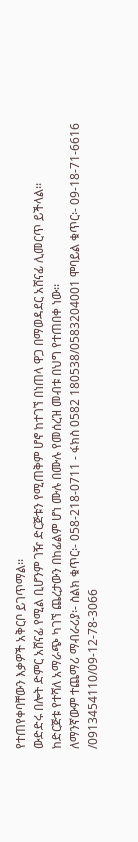የተጠየቀባቸውን እቃዎች አቅርቦ ይገጥማል፡፡
ውድድሩ በሎት ድምር አሸናፊ የሚል ቢሆንም ገዥ ድርጅቱን የሚጠቅም ሆኖ ከተገኘ በነጠላ ዋጋ በማወዳደር አሸናፊ ሊመርጥ ይችላል፡፡
ከድርጅቱ የተሻለ አማራጭ ካገኘ ጨረታውን በከፊልም ሆነ ሙሉ በሙሉ የመሰረዝ መብቱ በህግ የተጠበቀ ነው፡፡
ለማንኛውም ተጨማሪ ማብራሪያ፡- ስልክ ቁጥር፡- 058-218-0711 - ፋክስ 0582 180538/0583204001 ሞባይል ቁጥር፡- 09-18-71-6616 /0913454110/09-12-78-3066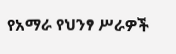የአማራ የህንፃ ሥራዎች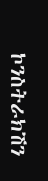ኮንስትራክሽን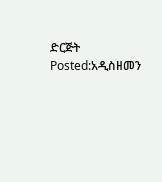ድርጅት
Posted:አዲስዘመን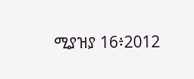ሚያዝያ 16፥2012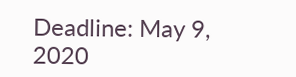Deadline: May 9, 2020